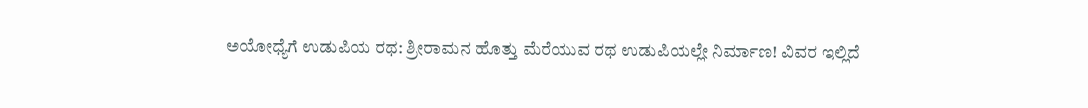ಅಯೋಧ್ಯೆಗೆ ಉಡುಪಿಯ ರಥ: ಶ್ರೀರಾಮನ ಹೊತ್ತು ಮೆರೆಯುವ ರಥ ಉಡುಪಿಯಲ್ಲೇ ನಿರ್ಮಾಣ! ವಿವರ ಇಲ್ಲಿದೆ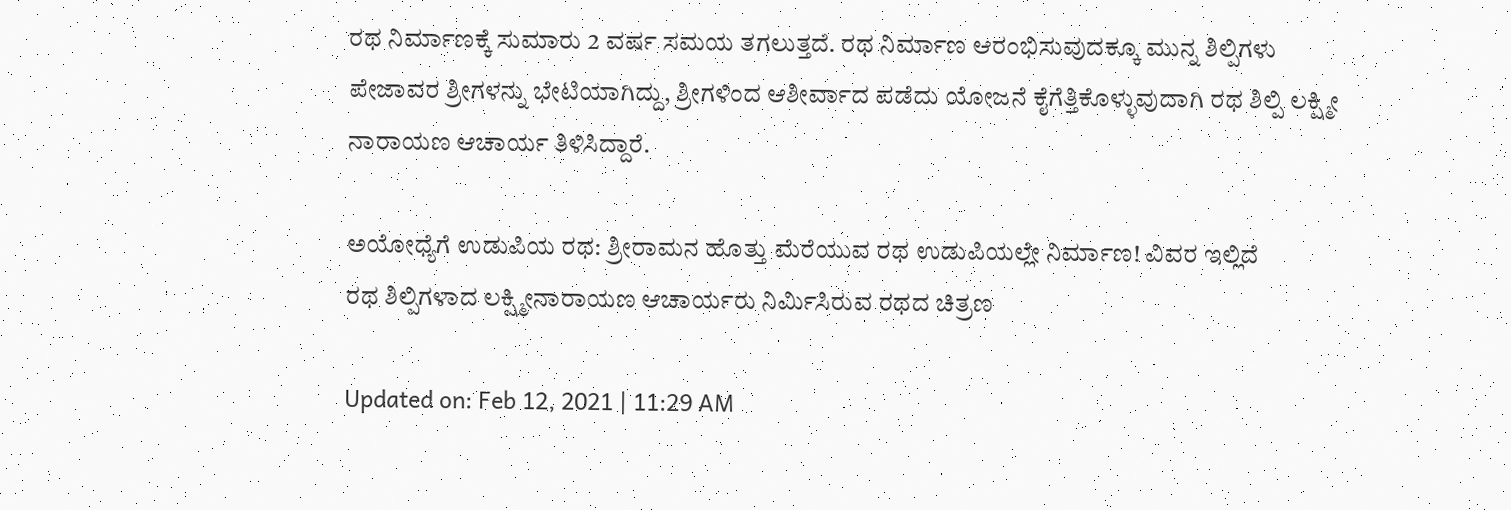ರಥ ನಿರ್ಮಾಣಕ್ಕೆ ಸುಮಾರು 2 ವರ್ಷ ಸಮಯ ತಗಲುತ್ತದೆ. ರಥ ನಿರ್ಮಾಣ ಆರಂಭಿಸುವುದಕ್ಕೂ ಮುನ್ನ ಶಿಲ್ಪಿಗಳು ಪೇಜಾವರ ಶ್ರೀಗಳನ್ನು ಭೇಟಿಯಾಗಿದ್ದು, ಶ್ರೀಗಳಿಂದ ಆಶೀರ್ವಾದ ಪಡೆದು ಯೋಜನೆ ಕೈಗೆತ್ತಿಕೊಳ್ಳುವುದಾಗಿ ರಥ ಶಿಲ್ಪಿ ಲಕ್ಷ್ಮೀ ನಾರಾಯಣ ಆಚಾರ್ಯ ತಿಳಿಸಿದ್ದಾರೆ.

ಅಯೋಧ್ಯೆಗೆ ಉಡುಪಿಯ ರಥ: ಶ್ರೀರಾಮನ ಹೊತ್ತು ಮೆರೆಯುವ ರಥ ಉಡುಪಿಯಲ್ಲೇ ನಿರ್ಮಾಣ! ವಿವರ ಇಲ್ಲಿದೆ
ರಥ ಶಿಲ್ಪಿಗಳಾದ ಲಕ್ಷ್ಮೀನಾರಾಯಣ ಆಚಾರ್ಯರು ನಿರ್ಮಿಸಿರುವ ರಥದ ಚಿತ್ರಣ

Updated on: Feb 12, 2021 | 11:29 AM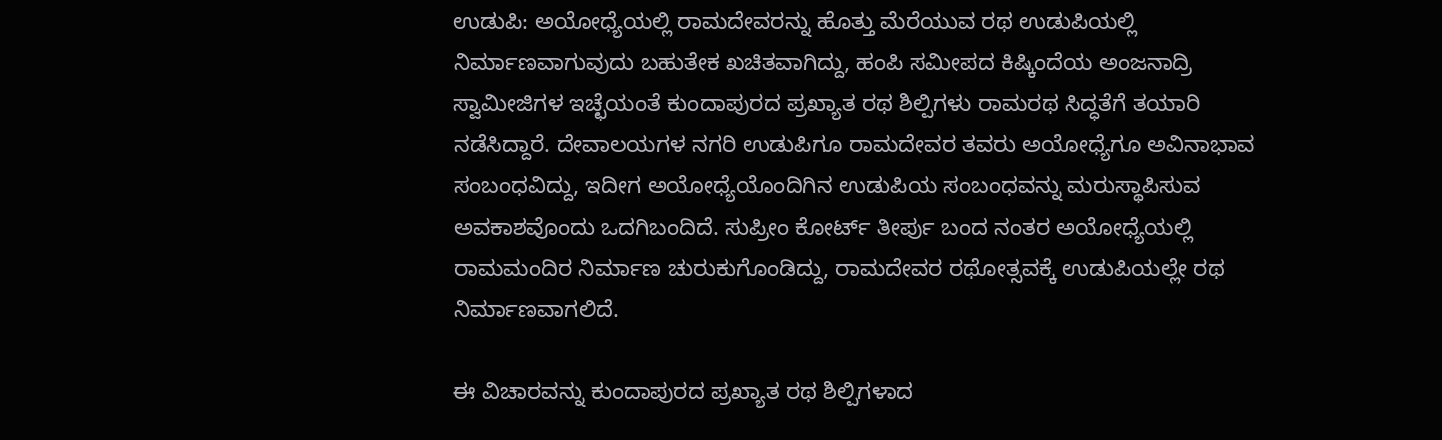ಉಡುಪಿ: ಅಯೋಧ್ಯೆಯಲ್ಲಿ ರಾಮದೇವರನ್ನು ಹೊತ್ತು ಮೆರೆಯುವ ರಥ ಉಡುಪಿಯಲ್ಲಿ ನಿರ್ಮಾಣವಾಗುವುದು ಬಹುತೇಕ ಖಚಿತವಾಗಿದ್ದು, ಹಂಪಿ ಸಮೀಪದ ಕಿಷ್ಕಿಂದೆಯ ಅಂಜನಾದ್ರಿ ಸ್ವಾಮೀಜಿಗಳ ಇಚ್ಛೆಯಂತೆ ಕುಂದಾಪುರದ ಪ್ರಖ್ಯಾತ ರಥ ಶಿಲ್ಪಿಗಳು ರಾಮರಥ ಸಿದ್ಧತೆಗೆ ತಯಾರಿ ನಡೆಸಿದ್ದಾರೆ. ದೇವಾಲಯಗಳ ನಗರಿ ಉಡುಪಿಗೂ ರಾಮದೇವರ ತವರು ಅಯೋಧ್ಯೆಗೂ ಅವಿನಾಭಾವ ಸಂಬಂಧವಿದ್ದು, ಇದೀಗ ಅಯೋಧ್ಯೆಯೊಂದಿಗಿನ ಉಡುಪಿಯ ಸಂಬಂಧವನ್ನು ಮರುಸ್ಥಾಪಿಸುವ ಅವಕಾಶವೊಂದು ಒದಗಿಬಂದಿದೆ. ಸುಪ್ರೀಂ ಕೋರ್ಟ್ ತೀರ್ಪು ಬಂದ ನಂತರ ಅಯೋಧ್ಯೆಯಲ್ಲಿ ರಾಮಮಂದಿರ ನಿರ್ಮಾಣ ಚುರುಕುಗೊಂಡಿದ್ದು, ರಾಮದೇವರ ರಥೋತ್ಸವಕ್ಕೆ ಉಡುಪಿಯಲ್ಲೇ ರಥ ನಿರ್ಮಾಣವಾಗಲಿದೆ.

ಈ ವಿಚಾರವನ್ನು ಕುಂದಾಪುರದ ಪ್ರಖ್ಯಾತ ರಥ ಶಿಲ್ಪಿಗಳಾದ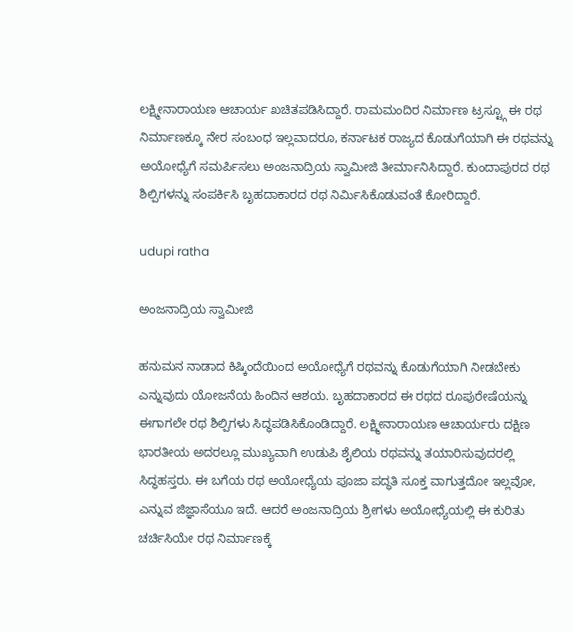ಲಕ್ಷ್ಮೀನಾರಾಯಣ ಆಚಾರ್ಯ ಖಚಿತಪಡಿಸಿದ್ದಾರೆ. ರಾಮಮಂದಿರ ನಿರ್ಮಾಣ ಟ್ರಸ್ಟ್ಗೂ ಈ ರಥ ನಿರ್ಮಾಣಕ್ಕೂ ನೇರ ಸಂಬಂಧ ಇಲ್ಲವಾದರೂ, ಕರ್ನಾಟಕ ರಾಜ್ಯದ ಕೊಡುಗೆಯಾಗಿ ಈ ರಥವನ್ನು ಅಯೋಧ್ಯೆಗೆ ಸಮರ್ಪಿಸಲು ಅಂಜನಾದ್ರಿಯ ಸ್ವಾಮೀಜಿ ತೀರ್ಮಾನಿಸಿದ್ದಾರೆ. ಕುಂದಾಪುರದ ರಥ ಶಿಲ್ಪಿಗಳನ್ನು ಸಂಪರ್ಕಿಸಿ ಬೃಹದಾಕಾರದ ರಥ ನಿರ್ಮಿಸಿಕೊಡುವಂತೆ ಕೋರಿದ್ದಾರೆ.

udupi ratha

ಅಂಜನಾದ್ರಿಯ ಸ್ವಾಮೀಜಿ

ಹನುಮನ ನಾಡಾದ ಕಿಷ್ಕಿಂದೆಯಿಂದ ಅಯೋಧ್ಯೆಗೆ ರಥವನ್ನು ಕೊಡುಗೆಯಾಗಿ ನೀಡಬೇಕು ಎನ್ನುವುದು ಯೋಜನೆಯ ಹಿಂದಿನ ಆಶಯ. ಬೃಹದಾಕಾರದ ಈ ರಥದ ರೂಪುರೇಷೆಯನ್ನು ಈಗಾಗಲೇ ರಥ ಶಿಲ್ಪಿಗಳು ಸಿದ್ಧಪಡಿಸಿಕೊಂಡಿದ್ದಾರೆ. ಲಕ್ಷ್ಮೀನಾರಾಯಣ ಆಚಾರ್ಯರು ದಕ್ಷಿಣ ಭಾರತೀಯ ಅದರಲ್ಲೂ ಮುಖ್ಯವಾಗಿ ಉಡುಪಿ ಶೈಲಿಯ ರಥವನ್ನು ತಯಾರಿಸುವುದರಲ್ಲಿ ಸಿದ್ಧಹಸ್ತರು. ಈ ಬಗೆಯ ರಥ ಅಯೋಧ್ಯೆಯ ಪೂಜಾ ಪದ್ಧತಿ ಸೂಕ್ತ ವಾಗುತ್ತದೋ ಇಲ್ಲವೋ, ಎನ್ನುವ ಜಿಜ್ಞಾಸೆಯೂ ಇದೆ. ಆದರೆ ಅಂಜನಾದ್ರಿಯ ಶ್ರೀಗಳು ಅಯೋಧ್ಯೆಯಲ್ಲಿ ಈ ಕುರಿತು ಚರ್ಚಿಸಿಯೇ ರಥ ನಿರ್ಮಾಣಕ್ಕೆ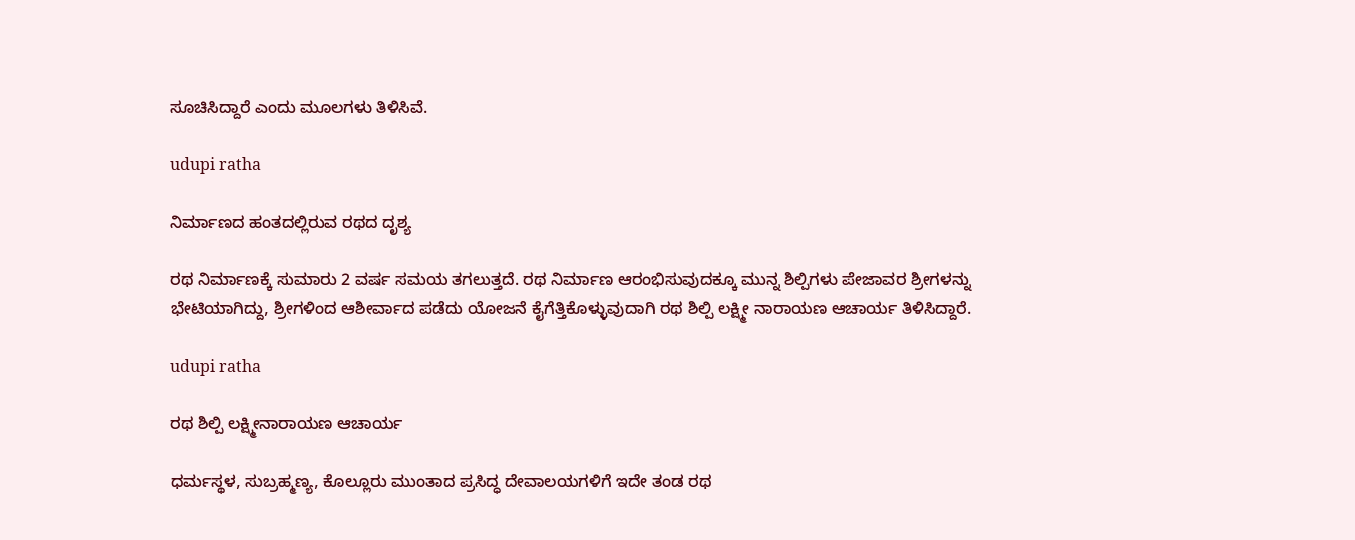ಸೂಚಿಸಿದ್ದಾರೆ ಎಂದು ಮೂಲಗಳು ತಿಳಿಸಿವೆ.

udupi ratha

ನಿರ್ಮಾಣದ ಹಂತದಲ್ಲಿರುವ ರಥದ ದೃಶ್ಯ

ರಥ ನಿರ್ಮಾಣಕ್ಕೆ ಸುಮಾರು 2 ವರ್ಷ ಸಮಯ ತಗಲುತ್ತದೆ. ರಥ ನಿರ್ಮಾಣ ಆರಂಭಿಸುವುದಕ್ಕೂ ಮುನ್ನ ಶಿಲ್ಪಿಗಳು ಪೇಜಾವರ ಶ್ರೀಗಳನ್ನು ಭೇಟಿಯಾಗಿದ್ದು, ಶ್ರೀಗಳಿಂದ ಆಶೀರ್ವಾದ ಪಡೆದು ಯೋಜನೆ ಕೈಗೆತ್ತಿಕೊಳ್ಳುವುದಾಗಿ ರಥ ಶಿಲ್ಪಿ ಲಕ್ಷ್ಮೀ ನಾರಾಯಣ ಆಚಾರ್ಯ ತಿಳಿಸಿದ್ದಾರೆ.

udupi ratha

ರಥ ಶಿಲ್ಪಿ ಲಕ್ಷ್ಮೀನಾರಾಯಣ ಆಚಾರ್ಯ

ಧರ್ಮಸ್ಥಳ, ಸುಬ್ರಹ್ಮಣ್ಯ, ಕೊಲ್ಲೂರು ಮುಂತಾದ ಪ್ರಸಿದ್ಧ ದೇವಾಲಯಗಳಿಗೆ ಇದೇ ತಂಡ ರಥ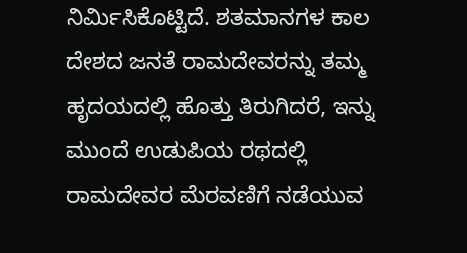ನಿರ್ಮಿಸಿಕೊಟ್ಟಿದೆ. ಶತಮಾನಗಳ ಕಾಲ ದೇಶದ ಜನತೆ ರಾಮದೇವರನ್ನು ತಮ್ಮ ಹೃದಯದಲ್ಲಿ ಹೊತ್ತು ತಿರುಗಿದರೆ, ಇನ್ನು ಮುಂದೆ ಉಡುಪಿಯ ರಥದಲ್ಲಿ ರಾಮದೇವರ ಮೆರವಣಿಗೆ ನಡೆಯುವ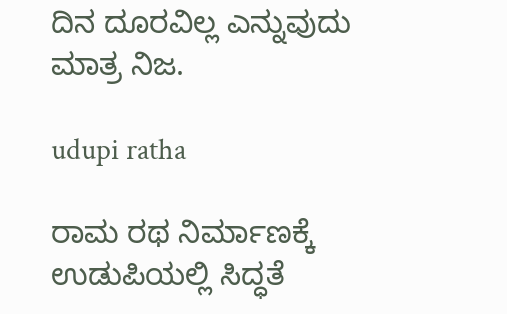ದಿನ ದೂರವಿಲ್ಲ ಎನ್ನುವುದು ಮಾತ್ರ ನಿಜ.

udupi ratha

ರಾಮ ರಥ ನಿರ್ಮಾಣಕ್ಕೆ ಉಡುಪಿಯಲ್ಲಿ ಸಿದ್ಧತೆ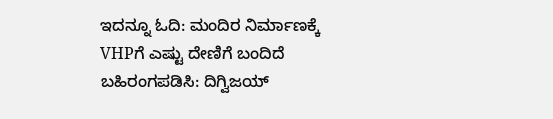ಇದನ್ನೂ ಓದಿ: ಮಂದಿರ ನಿರ್ಮಾಣಕ್ಕೆ VHPಗೆ ಎಷ್ಟು ದೇಣಿಗೆ ಬಂದಿದೆ ಬಹಿರಂಗಪಡಿಸಿ: ದಿಗ್ವಿಜಯ್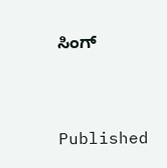ಸಿಂಗ್



Published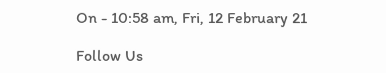On - 10:58 am, Fri, 12 February 21

Follow Us